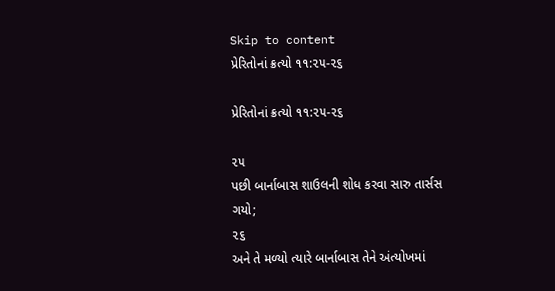Skip to content
પ્રેરિતોનાં ક્રત્યો ૧૧:૨૫-૨૬

પ્રેરિતોનાં ક્રત્યો ૧૧:૨૫-૨૬

૨૫
પછી બાર્નાબાસ શાઉલની શોધ કરવા સારુ તાર્સસ ગયો;
૨૬
અને તે મળ્યો ત્યારે બાર્નાબાસ તેને અંત્યોખમાં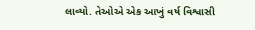લાવ્યો. તેઓએ એક આખું વર્ષ વિશ્વાસી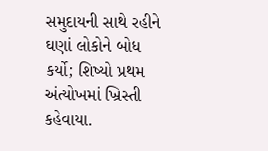સમુદાયની સાથે રહીને ઘણાં લોકોને બોધ કર્યો; શિષ્યો પ્રથમ અંત્યોખમાં ખ્રિસ્તી કહેવાયા.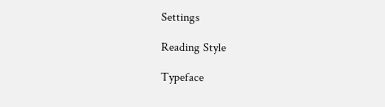Settings

Reading Style

Typeface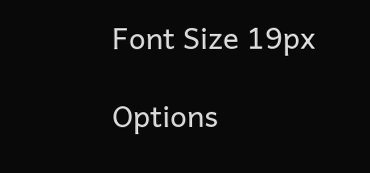Font Size 19px

Options